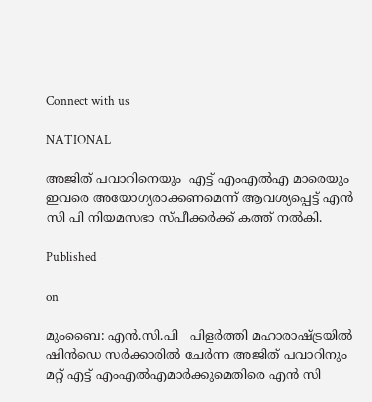Connect with us

NATIONAL

അജിത് പവാറിനെയും  എട്ട് എം‌എൽ‌എ മാരെയും  ഇവരെ അയോഗ്യരാക്കണമെന്ന് ആവശ്യപ്പെട്ട് എൻ‌ സി പി നിയമസഭാ സ്‌പീക്കർക്ക് കത്ത് നൽകി.

Published

on

മുംബൈ: എൻ.സി.പി   പിളർത്തി മഹാരാഷ്‌‌ട്രയിൽ ഷിൻഡെ സ‌ർക്കാരിൽ ചേർന്ന അജിത് പവാറിനും മറ്റ് എട്ട് എം‌എൽ‌എമാർക്കുമെതിരെ എൻ‌ സി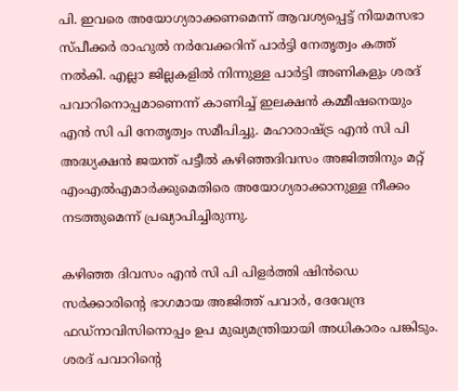പി. ഇവരെ അയോഗ്യരാക്കണമെന്ന് ആവശ്യപ്പെട്ട് നിയമസഭാ സ്‌പീക്കർ രാഹുൽ നർവേക്കറിന് പാർട്ടി നേതൃത്വം കത്ത് നൽകി. എല്ലാ ജില്ലകളിൽ നിന്നുള്ള പാർട്ടി അണികളും ശരദ് പവാറിനൊപ്പമാണെന്ന് കാണിച്ച് ഇലക്ഷൻ കമ്മീഷനെയും എൻ സി പി നേതൃത്വം സമീപിച്ചു. മഹാരാഷ്‌ട്ര എൻ സി പി അദ്ധ്യക്ഷൻ ജയന്ത് പട്ടീൽ കഴിഞ്ഞദിവസം അജിത്തിനും മറ്റ് എംഎൽഎമാർക്കുമെതിരെ അയോഗ്യരാക്കാനുള്ള നീക്കം നടത്തുമെന്ന് പ്രഖ്യാപിച്ചിരുന്നു.

കഴിഞ്ഞ ദിവസം എൻ സി പി പിള‌ർത്തി ഷിൻഡെ സർക്കാരിന്റെ ഭാഗമായ അജിത്ത് പവാർ, ദേവേന്ദ്ര ഫ‌ഡ്‌നാവിസിനൊപ്പം ഉപ മുഖ്യമന്ത്രിയായി അധികാരം പങ്കിടും. ശരദ് പവാറിന്റെ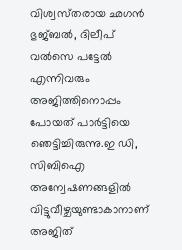വിശ്വസ്‌തരായ ഛഗൻ ഭുജ്‌ബൽ, ദിലീപ് വൽസെ പട്ടേൽ എന്നിവരും അജിത്തിനൊപ്പം പോയത് പാർട്ടിയെ ഞെട്ടിച്ചിരുന്നു.ഇ ഡി, സിബിഐ അന്വേഷണങ്ങളിൽ വിട്ടുവീഴ്ചയുണ്ടാകാനാണ് അജിത്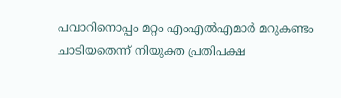പവാറിനൊപ്പം മറ്റം എംഎൽഎമാർ മറുകണ്ടം ചാടിയതെന്ന് നിയുക്ത പ്രതിപക്ഷ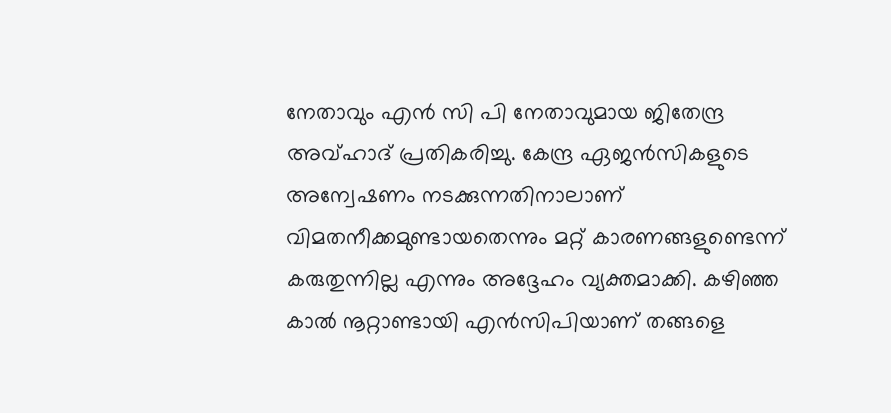നേതാവും എൻ സി പി നേതാവുമായ ജിതേന്ദ്ര അവ്ഹാദ് പ്രതികരിച്ചു. കേന്ദ്ര ഏജൻസികളുടെ അന്വേഷണം നടക്കുന്നതിനാലാണ് വിമതനീക്കമുണ്ടായതെന്നും മറ്റ് കാരണങ്ങളുണ്ടെന്ന് കരുതുന്നില്ല എന്നും അദ്ദേഹം വ്യക്തമാക്കി. കഴിഞ്ഞ കാൽ നൂറ്റാണ്ടായി എൻസിപിയാണ് തങ്ങളെ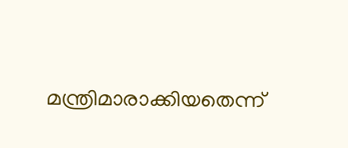മന്ത്രിമാരാക്കിയതെന്ന്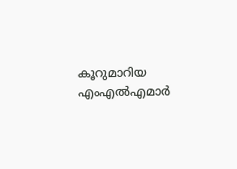കൂറുമാറിയ എംഎൽഎമാർ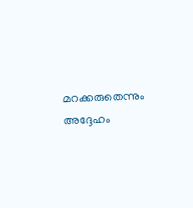മറക്കരുതെന്നും അദ്ദേഹം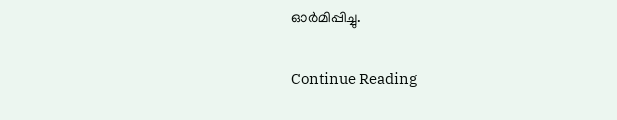ഓർമിപ്പിച്ചു.

Continue Reading